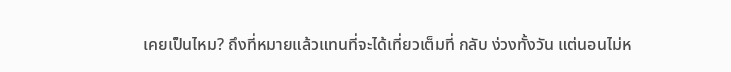เคยเป็นไหม? ถึงที่หมายแล้วแทนที่จะได้เที่ยวเต็มที่ กลับ ง่วงทั้งวัน แต่นอนไม่ห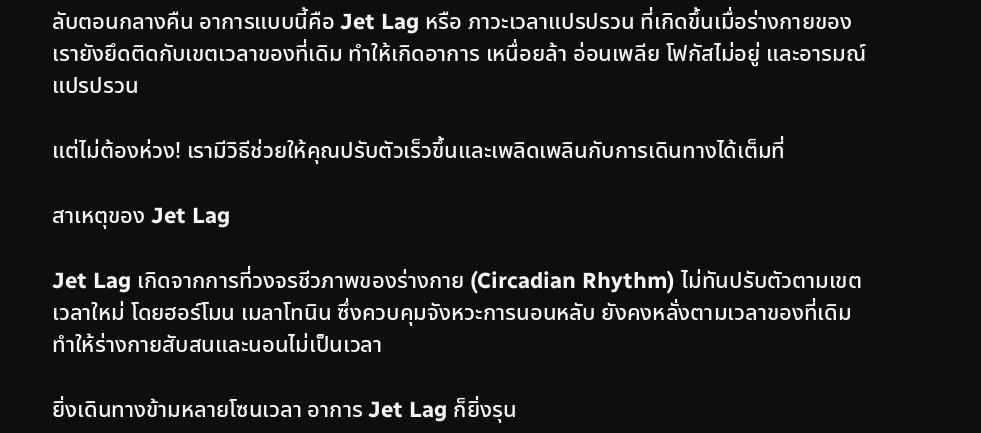ลับตอนกลางคืน อาการแบบนี้คือ Jet Lag หรือ ภาวะเวลาแปรปรวน ที่เกิดขึ้นเมื่อร่างกายของเรายังยึดติดกับเขตเวลาของที่เดิม ทำให้เกิดอาการ เหนื่อยล้า อ่อนเพลีย โฟกัสไม่อยู่ และอารมณ์แปรปรวน

แต่ไม่ต้องห่วง! เรามีวิธีช่วยให้คุณปรับตัวเร็วขึ้นและเพลิดเพลินกับการเดินทางได้เต็มที่

สาเหตุของ Jet Lag

Jet Lag เกิดจากการที่วงจรชีวภาพของร่างกาย (Circadian Rhythm) ไม่ทันปรับตัวตามเขตเวลาใหม่ โดยฮอร์โมน เมลาโทนิน ซึ่งควบคุมจังหวะการนอนหลับ ยังคงหลั่งตามเวลาของที่เดิม ทำให้ร่างกายสับสนและนอนไม่เป็นเวลา

ยิ่งเดินทางข้ามหลายโซนเวลา อาการ Jet Lag ก็ยิ่งรุน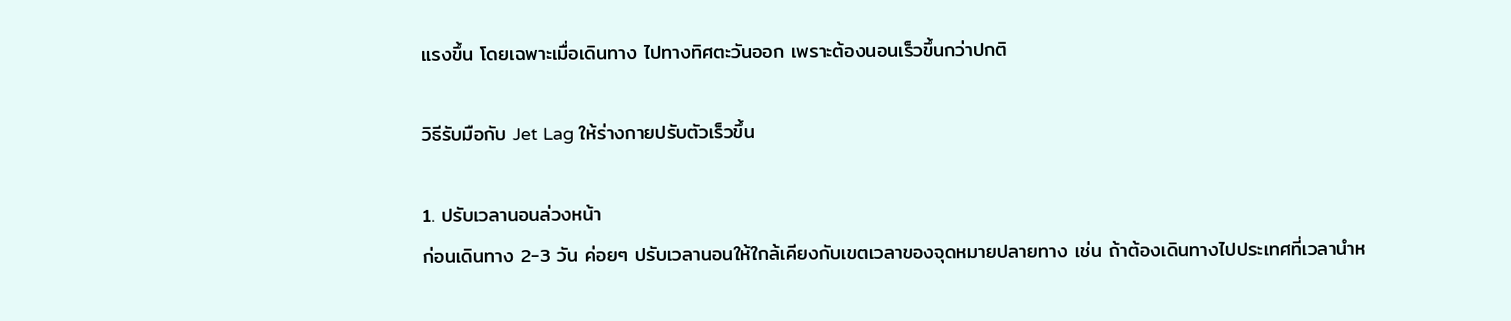แรงขึ้น โดยเฉพาะเมื่อเดินทาง ไปทางทิศตะวันออก เพราะต้องนอนเร็วขึ้นกว่าปกติ

วิธีรับมือกับ Jet Lag ให้ร่างกายปรับตัวเร็วขึ้น

1. ปรับเวลานอนล่วงหน้า
ก่อนเดินทาง 2-3 วัน ค่อยๆ ปรับเวลานอนให้ใกล้เคียงกับเขตเวลาของจุดหมายปลายทาง เช่น ถ้าต้องเดินทางไปประเทศที่เวลานำห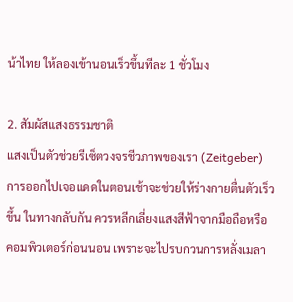น้าไทย ให้ลองเข้านอนเร็วขึ้นทีละ 1 ชั่วโมง

2. สัมผัสแสงธรรมชาติ
แสงเป็นตัวช่วยรีเซ็ตวงจรชีวภาพของเรา (Zeitgeber) การออกไปเจอแดดในตอนเช้าจะช่วยให้ร่างกายตื่นตัวเร็วขึ้น ในทางกลับกัน ควรหลีกเลี่ยงแสงสีฟ้าจากมือถือหรือคอมพิวเตอร์ก่อนนอน เพราะจะไปรบกวนการหลั่งเมลา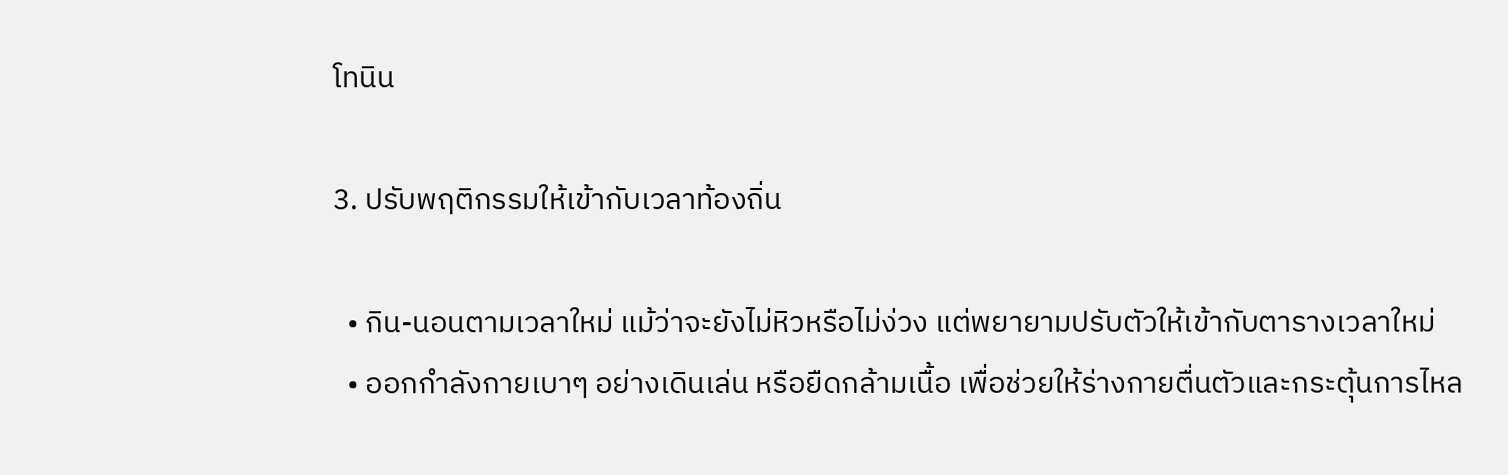โทนิน

3. ปรับพฤติกรรมให้เข้ากับเวลาท้องถิ่น

  • กิน-นอนตามเวลาใหม่ แม้ว่าจะยังไม่หิวหรือไม่ง่วง แต่พยายามปรับตัวให้เข้ากับตารางเวลาใหม่
  • ออกกำลังกายเบาๆ อย่างเดินเล่น หรือยืดกล้ามเนื้อ เพื่อช่วยให้ร่างกายตื่นตัวและกระตุ้นการไหล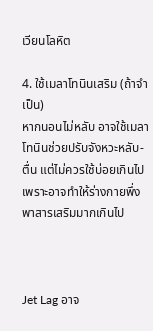เวียนโลหิต

4. ใช้เมลาโทนินเสริม (ถ้าจำเป็น)
หากนอนไม่หลับ อาจใช้เมลาโทนินช่วยปรับจังหวะหลับ-ตื่น แต่ไม่ควรใช้บ่อยเกินไป เพราะอาจทำให้ร่างกายพึ่งพาสารเสริมมากเกินไป



Jet Lag อาจ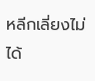หลีกเลี่ยงไม่ได้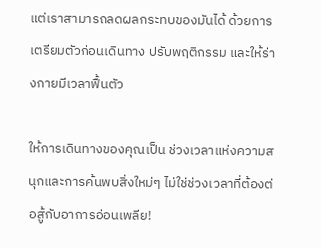แต่เราสามารถลดผลกระทบของมันได้ ด้วยการ เตรียมตัวก่อนเดินทาง ปรับพฤติกรรม และให้ร่างกายมีเวลาฟื้นตัว

ให้การเดินทางของคุณเป็น ช่วงเวลาแห่งความสนุกและการค้นพบสิ่งใหม่ๆ ไม่ใช่ช่วงเวลาที่ต้องต่อสู้กับอาการอ่อนเพลีย!